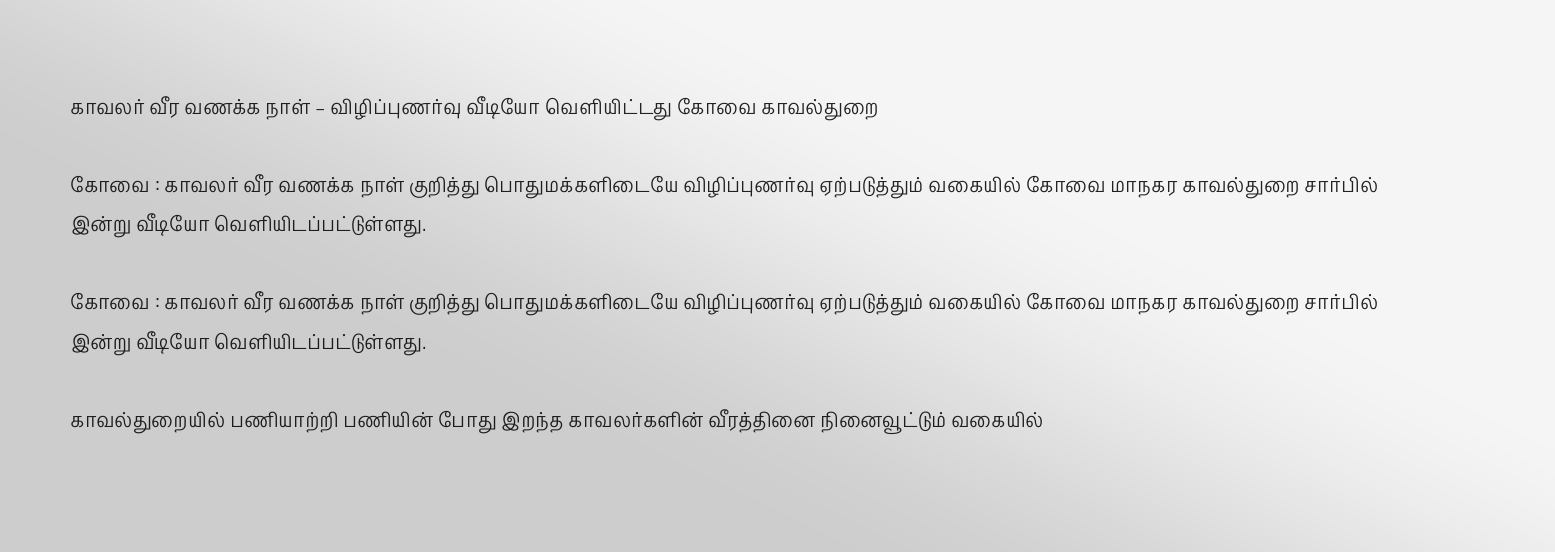காவலர் வீர வணக்க நாள் – விழிப்புணர்வு வீடியோ வெளியிட்டது கோவை காவல்துறை

கோவை : காவலர் வீர வணக்க நாள் குறித்து பொதுமக்களிடையே விழிப்புணர்வு ஏற்படுத்தும் வகையில் கோவை மாநகர காவல்துறை சார்பில் இன்று வீடியோ வெளியிடப்பட்டுள்ளது.

கோவை : காவலர் வீர வணக்க நாள் குறித்து பொதுமக்களிடையே விழிப்புணர்வு ஏற்படுத்தும் வகையில் கோவை மாநகர காவல்துறை சார்பில் இன்று வீடியோ வெளியிடப்பட்டுள்ளது.

காவல்துறையில் பணியாற்றி பணியின் போது இறந்த காவலர்களின் வீரத்தினை நினைவூட்டும் வகையில்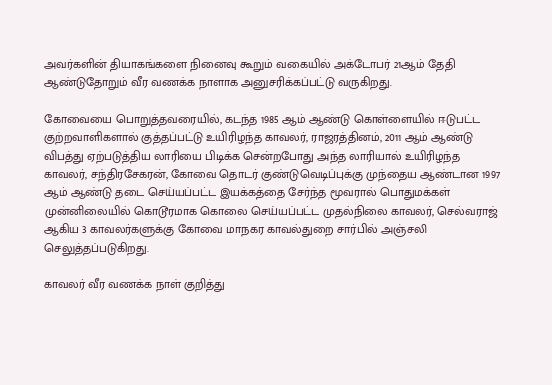அவர்களின் தியாகங்களை நினைவு கூறும் வகையில் அக்டோபர் 21ஆம் தேதி ஆண்டுதோறும் வீர வணக்க நாளாக அனுசரிக்கப்பட்டு வருகிறது.

கோவையை பொறுத்தவரையில், கடந்த 1985 ஆம் ஆண்டு கொள்ளையில் ஈடுபட்ட குற்றவாளிகளால் குத்தப்பட்டு உயிரிழந்த காவலர், ராஜரத்தினம், 2011 ஆம் ஆண்டு விபத்து ஏற்படுத்திய லாரியை பிடிக்க சென்றபோது அந்த லாரியால் உயிரிழந்த காவலர், சந்திரசேகரன், கோவை தொடர் குண்டுவெடிப்புக்கு முந்தைய ஆண்டான 1997 ஆம் ஆண்டு தடை செய்யப்பட்ட இயக்கத்தை சேர்ந்த மூவரால் பொதுமக்கள் முன்னிலையில் கொடூரமாக கொலை செய்யப்பட்ட முதல்நிலை காவலர், செல்வராஜ் ஆகிய 3 காவலர்களுக்கு கோவை மாநகர காவல்துறை சார்பில் அஞ்சலி செலுத்தப்படுகிறது.

காவலர் வீர வணக்க நாள் குறித்து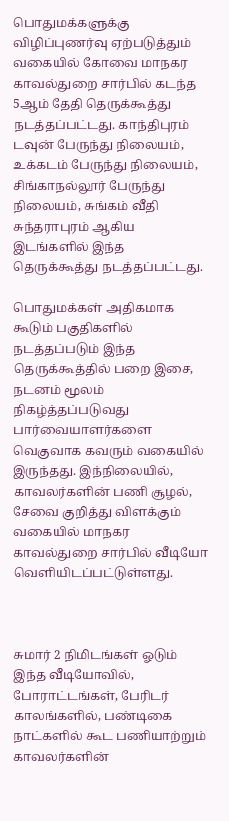பொதுமக்களுக்கு விழிப்புணர்வு ஏற்படுத்தும் வகையில் கோவை மாநகர காவல்துறை சார்பில் கடந்த 5ஆம் தேதி தெருக்கூத்து நடத்தப்பட்டது. காந்திபுரம் டவுன் பேருந்து நிலையம், உக்கடம் பேருந்து நிலையம், சிங்காநல்லூர் பேருந்து நிலையம், சுங்கம் வீதி சுந்தராபுரம் ஆகிய இடங்களில் இந்த தெருக்கூத்து நடத்தப்பட்டது.

பொதுமக்கள் அதிகமாக கூடும் பகுதிகளில் நடத்தப்படும் இந்த தெருக்கூத்தில் பறை இசை, நடனம் மூலம் நிகழ்த்தப்படுவது பார்வையாளர்களை வெகுவாக கவரும் வகையில் இருந்தது. இந்நிலையில், காவலர்களின் பணி சூழல், சேவை குறித்து விளக்கும் வகையில் மாநகர காவல்துறை சார்பில் வீடியோ வெளியிடப்பட்டுள்ளது.



சுமார் 2 நிமிடங்கள் ஓடும் இந்த வீடியோவில், போராட்டங்கள், பேரிடர் காலங்களில், பண்டிகை நாட்களில் கூட பணியாற்றும் காவலர்களின்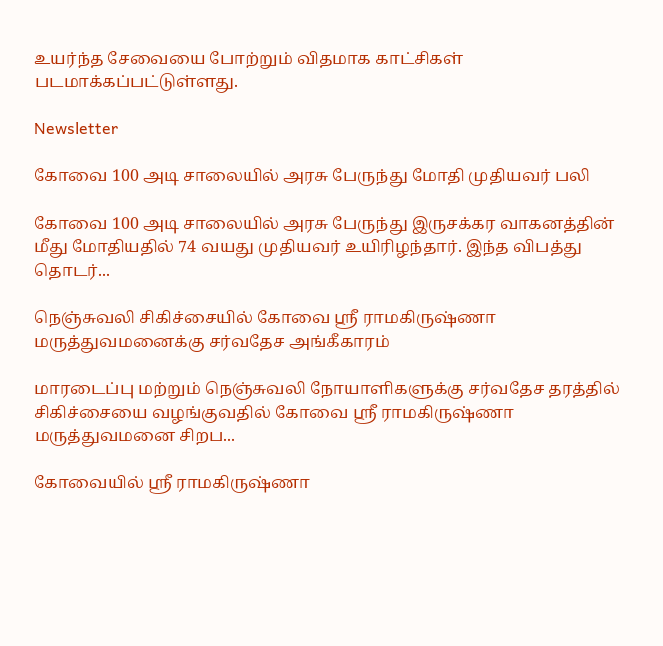உயர்ந்த சேவையை போற்றும் விதமாக காட்சிகள் படமாக்கப்பட்டுள்ளது.

Newsletter

கோவை 100 அடி சாலையில் அரசு பேருந்து மோதி முதியவர் பலி

கோவை 100 அடி சாலையில் அரசு பேருந்து இருசக்கர வாகனத்தின் மீது மோதியதில் 74 வயது முதியவர் உயிரிழந்தார். இந்த விபத்து தொடர்...

நெஞ்சுவலி சிகிச்சையில் கோவை ஸ்ரீ ராமகிருஷ்ணா மருத்துவமனைக்கு சர்வதேச அங்கீகாரம்

மாரடைப்பு மற்றும் நெஞ்சுவலி நோயாளிகளுக்கு சர்வதேச தரத்தில் சிகிச்சையை வழங்குவதில் கோவை ஸ்ரீ ராமகிருஷ்ணா மருத்துவமனை சிறப...

கோவையில் ஸ்ரீ ராமகிருஷ்ணா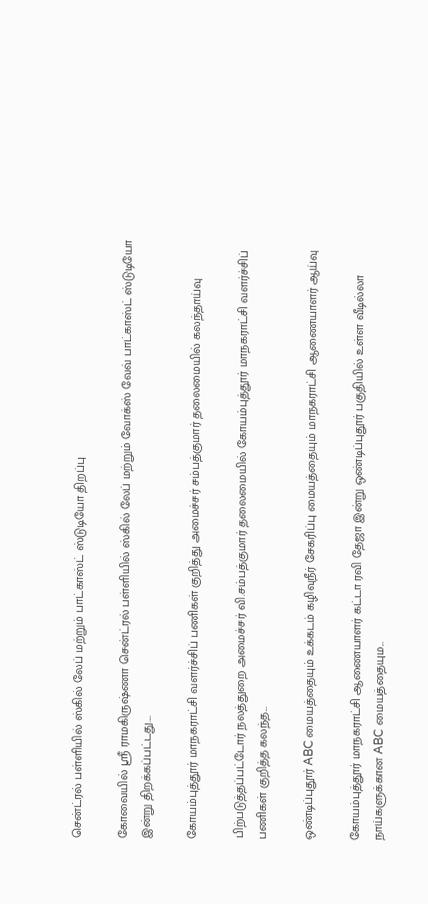சென்ட்ரல் பள்ளியில் ஸ்கில் லேப் மற்றும் பாட்காஸ்ட் ஸ்டுடியோ திறப்பு

கோவையில் ஸ்ரீ ராமகிருஷ்ணா சென்ட்ரல் பள்ளியில் ஸ்கில் லேப் மற்றும் வோக்ஸ் வேவ் பாட்காஸ்ட் ஸ்டுடியோ இன்று திறக்கப்பட்டது....

கோயம்புத்தூர் மாநகராட்சி வளர்ச்சிப் பணிகள் குறித்து அமைச்சர் சம்பத்குமார் தலைமையில் கலந்தாய்வு

பிற்படுத்தப்பட்டோர் நலத்துறை அமைச்சர் வி.சம்பத்குமார் தலைமையில் கோயம்புத்தூர் மாநகராட்சி வளர்ச்சிப் பணிகள் குறித்த கலந்த...

ஒண்டிப்புதூர் ABC மையத்தையும் உக்கடம் கழிவுநீர் சேகரிப்பு மையத்தையும் மாநகராட்சி ஆணையாளர் ஆய்வு

கோயம்புத்தூர் மாநகராட்சி ஆணையாளர் கட்டா ரவி தேஜா இன்று ஒண்டிப்புதூர் பகுதியில் உள்ள வீடில்லா நாய்களுக்கான ABC மையத்தையும...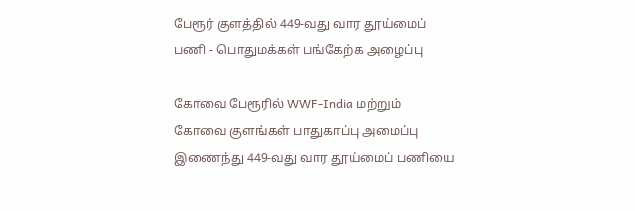பேரூர் குளத்தில் 449-வது வார தூய்மைப் பணி - பொதுமக்கள் பங்கேற்க அழைப்பு

கோவை பேரூரில் WWF-India மற்றும் கோவை குளங்கள் பாதுகாப்பு அமைப்பு இணைந்து 449-வது வார தூய்மைப் பணியை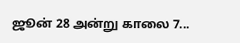ஜூன் 28 அன்று காலை 7...